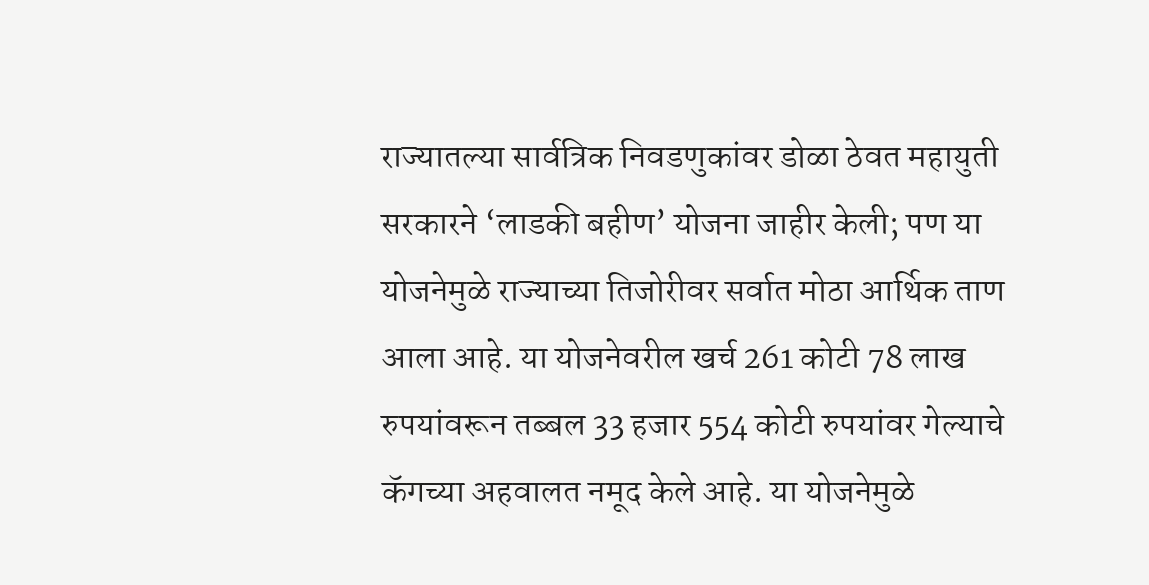राज्यातल्या सार्वत्रिक निवडणुकांवर डोळा ठेवत महायुती सरकारने ‘लाडकी बहीण’ योजना जाहीर केली; पण या योजनेमुळे राज्याच्या तिजोरीवर सर्वात मोठा आर्थिक ताण आला आहे. या योजनेवरील खर्च 261 कोटी 78 लाख रुपयांवरून तब्बल 33 हजार 554 कोटी रुपयांवर गेल्याचे कॅगच्या अहवालत नमूद केले आहे. या योजनेमुळे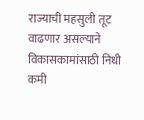राज्याची महसुली तूट वाढणार असल्याने विकासकामांसाठी निधी कमी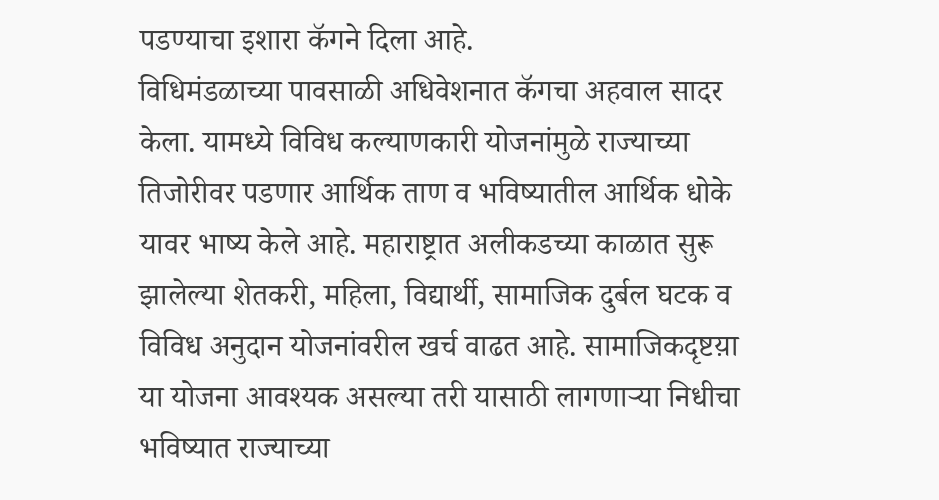पडण्याचा इशारा कॅगने दिला आहे.
विधिमंडळाच्या पावसाळी अधिवेशनात कॅगचा अहवाल सादर केला. यामध्ये विविध कल्याणकारी योजनांमुळे राज्याच्या तिजोरीवर पडणार आर्थिक ताण व भविष्यातील आर्थिक धोके यावर भाष्य केले आहे. महाराष्ट्रात अलीकडच्या काळात सुरू झालेल्या शेतकरी, महिला, विद्यार्थी, सामाजिक दुर्बल घटक व विविध अनुदान योजनांवरील खर्च वाढत आहे. सामाजिकदृष्टय़ा या योजना आवश्यक असल्या तरी यासाठी लागणाऱ्या निधीचा भविष्यात राज्याच्या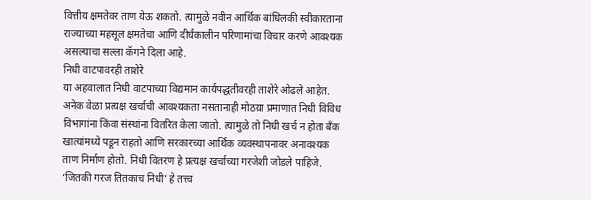वित्तीय क्षमतेवर ताण येऊ शकतो. त्यामुळे नवीन आर्थिक बांधिलकी स्वीकारताना राज्याच्या महसूल क्षमतेचा आणि दीर्घकालीन परिणामांचा विचार करणे आवश्यक असल्याचा सल्ला कॅगने दिला आहे.
निधी वाटपावरही ताशेरे
या अहवालात निधी वाटपाच्या विद्यमान कार्यपद्धतीवरही ताशेरे ओढले आहेत. अनेक वेळा प्रत्यक्ष खर्चाची आवश्यकता नसतानाही मोठय़ा प्रमाणात निधी विविध विभागांना किंवा संस्थांना वितरित केला जातो. त्यामुळे तो निधी खर्च न होता बँक खात्यांमध्ये पडून राहतो आणि सरकारच्या आर्थिक व्यवस्थापनावर अनावश्यक ताण निर्माण होतो. निधी वितरण हे प्रत्यक्ष खर्चाच्या गरजेशी जोडले पाहिजे. ‘जितकी गरज तितकाच निधी’ हे तत्त्व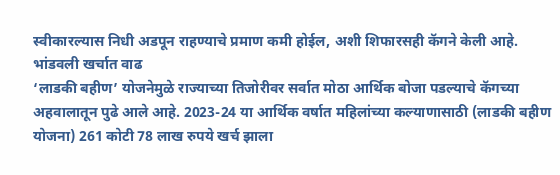स्वीकारल्यास निधी अडपून राहण्याचे प्रमाण कमी होईल, अशी शिफारसही कॅगने केली आहे.
भांडवली खर्चात वाढ
‘लाडकी बहीण’ योजनेमुळे राज्याच्या तिजोरीवर सर्वात मोठा आर्थिक बोजा पडल्याचे कॅगच्या अहवालातून पुढे आले आहे. 2023-24 या आर्थिक वर्षात महिलांच्या कल्याणासाठी (लाडकी बहीण योजना) 261 कोटी 78 लाख रुपये खर्च झाला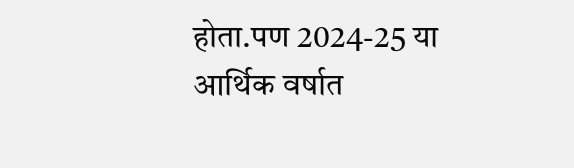होता.पण 2024-25 या आर्थिक वर्षात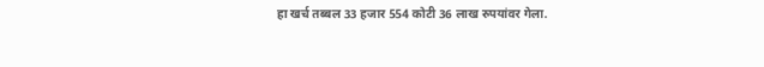हा खर्च तब्बल 33 हजार 554 कोटी 36 लाख रुपयांवर गेला.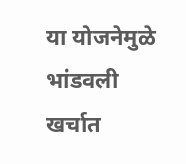या योजनेमुळे भांडवली खर्चात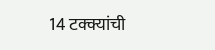14 टक्क्यांची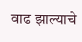वाढ झाल्याचे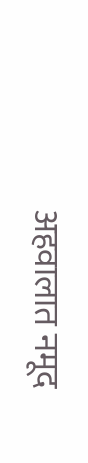अहवालात नमूद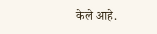केले आहे.